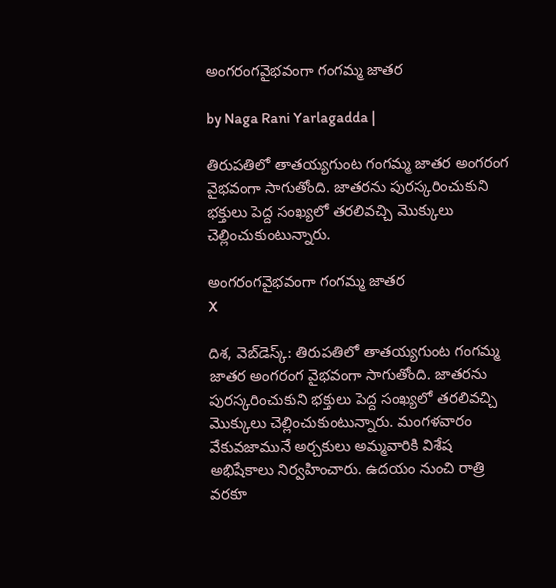అంగరంగవైభవంగా గంగమ్మ జాతర

by Naga Rani Yarlagadda |

తిరుపతిలో తాతయ్యగుంట గంగమ్మ జాతర అంగరంగ వైభవంగా సాగుతోంది. జాతరను పురస్కరించుకుని భక్తులు పెద్ద సంఖ్యలో తరలివచ్చి మొక్కులు చెల్లించుకుంటున్నారు.

అంగరంగవైభవంగా గంగమ్మ జాతర
X

దిశ, వెబ్‌డెస్క్: తిరుపతిలో తాతయ్యగుంట గంగమ్మ జాతర అంగరంగ వైభవంగా సాగుతోంది. జాతరను పురస్కరించుకుని భక్తులు పెద్ద సంఖ్యలో తరలివచ్చి మొక్కులు చెల్లించుకుంటున్నారు. మంగళవారం వేకువజామునే అర్చకులు అమ్మవారికి విశేష అభిషేకాలు నిర్వహించారు. ఉదయం నుంచి రాత్రి వరకూ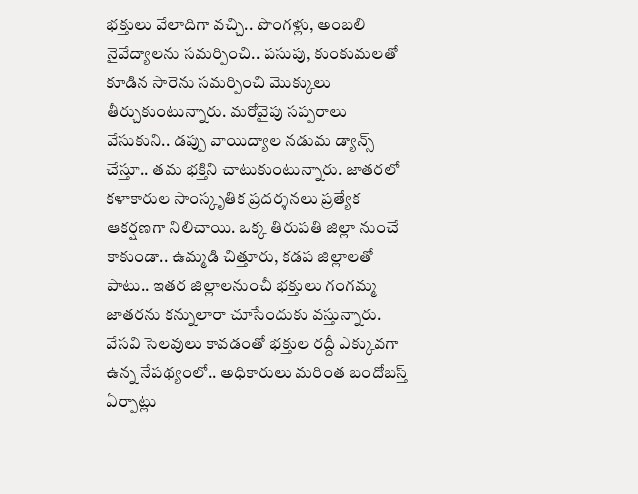భక్తులు వేలాదిగా వచ్చి.. పొంగళ్లు, అంబలి నైవేద్యాలను సమర్పించి.. పసుపు, కుంకుమలతో కూడిన సారెను సమర్పించి మొక్కులు తీర్చుకుంటున్నారు. మరోవైపు సప్పరాలు వేసుకుని.. డప్పు వాయిద్యాల నడుమ డ్యాన్స్ చేస్తూ.. తమ భక్తిని చాటుకుంటున్నారు. జాతరలో కళాకారుల సాంస్కృతిక ప్రదర్శనలు ప్రత్యేక ఆకర్షణగా నిలిచాయి. ఒక్క తిరుపతి జిల్లా నుంచే కాకుండా.. ఉమ్మడి చిత్తూరు, కడప జిల్లాలతో పాటు.. ఇతర జిల్లాలనుంచీ భక్తులు గంగమ్మ జాతరను కన్నులారా చూసేందుకు వస్తున్నారు. వేసవి సెలవులు కావడంతో భక్తుల రద్దీ ఎక్కువగా ఉన్న నేపథ్యంలో.. అధికారులు మరింత బందోబస్త్ ఏర్పాట్లు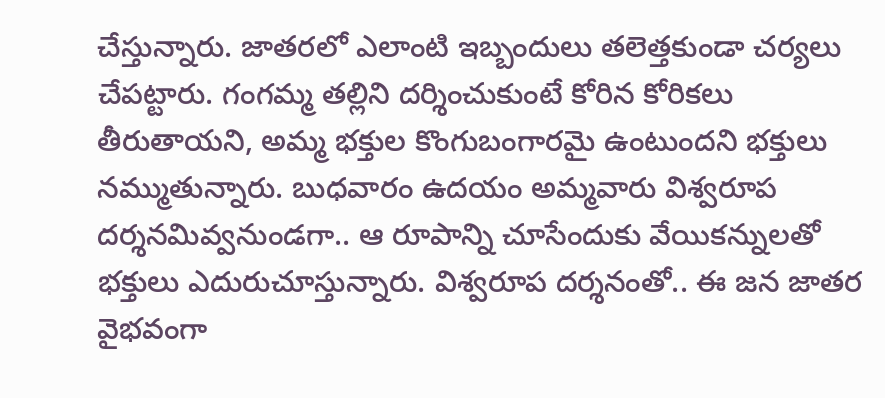చేస్తున్నారు. జాతరలో ఎలాంటి ఇబ్బందులు తలెత్తకుండా చర్యలు చేపట్టారు. గంగమ్మ తల్లిని దర్శించుకుంటే కోరిన కోరికలు తీరుతాయని, అమ్మ భక్తుల కొంగుబంగారమై ఉంటుందని భక్తులు నమ్ముతున్నారు. బుధవారం ఉదయం అమ్మవారు విశ్వరూప దర్శనమివ్వనుండగా.. ఆ రూపాన్ని చూసేందుకు వేయికన్నులతో భక్తులు ఎదురుచూస్తున్నారు. విశ్వరూప దర్శనంతో.. ఈ జన జాతర వైభవంగా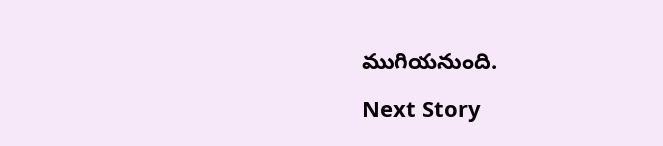ముగియనుంది.

Next Story